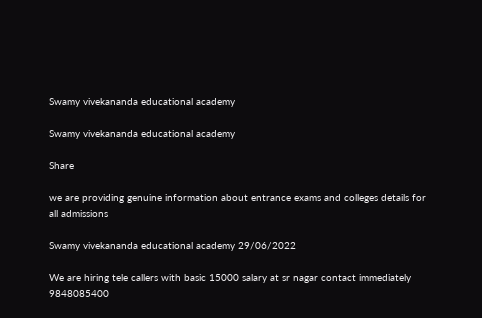Swamy vivekananda educational academy

Swamy vivekananda educational academy

Share

we are providing genuine information about entrance exams and colleges details for all admissions

Swamy vivekananda educational academy 29/06/2022

We are hiring tele callers with basic 15000 salary at sr nagar contact immediately 9848085400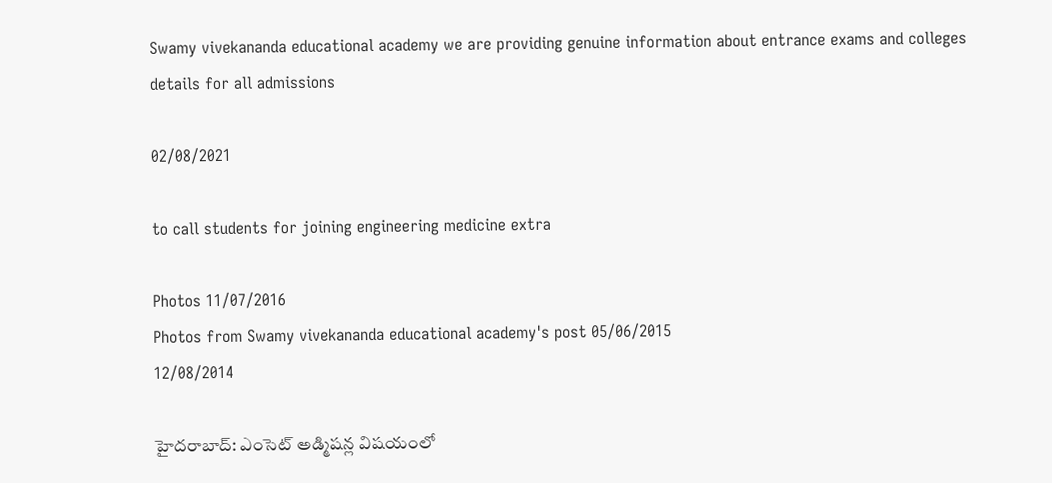Swamy vivekananda educational academy we are providing genuine information about entrance exams and colleges details for all admissions

02/08/2021

to call students for joining engineering medicine extra

Photos 11/07/2016
Photos from Swamy vivekananda educational academy's post 05/06/2015
12/08/2014

హైదరాబాద్‌: ఎంసెట్ అడ్మిషన్ల విషయంలో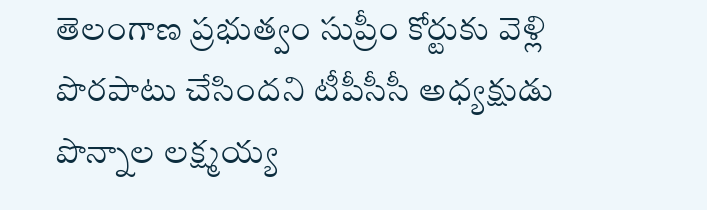తెలంగాణ ప్రభుత్వం సుప్రీం కోర్టుకు వెళ్లి పొరపాటు చేసిందని టీపీసీసీ అధ్యక్షుడు పొన్నాల లక్ష్మయ్య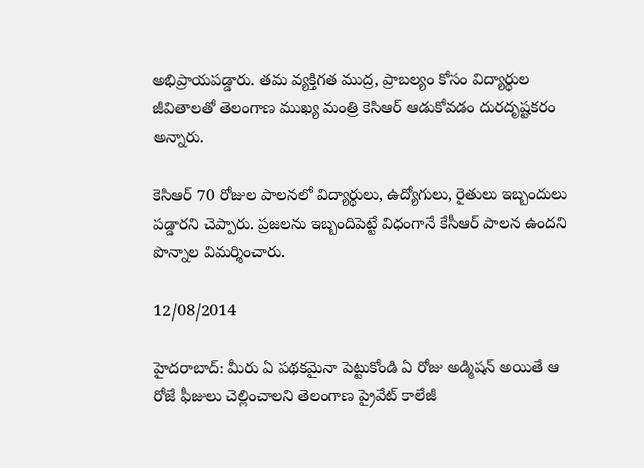అభిప్రాయపడ్డారు. తమ వ్యక్తిగత ముద్ర, ప్రాబల్యం కోసం విద్యార్థుల జీవితాలతో తెలంగాణ ముఖ్య మంత్రి కెసిఆర్ ఆడుకోవడం దురదృష్టకరం అన్నారు.

కెసిఆర్ 70 రోజుల పాలనలో విద్యార్థులు, ఉద్యోగులు, రైతులు ఇబ్బందులు పడ్డారని చెప్పారు. ప్రజలను ఇబ్బందిపెట్టే విధంగానే కేసీఆర్ పాలన ఉందని పొన్నాల విమర్శించారు.

12/08/2014

హైదరాబాద్: మీరు ఏ పథకమైనా పెట్టుకోండి ఏ రోజు అడ్మిషన్ అయితే ఆ రోజే ఫీజులు చెల్లించాలని తెలంగాణ ప్రైవేట్ కాలేజీ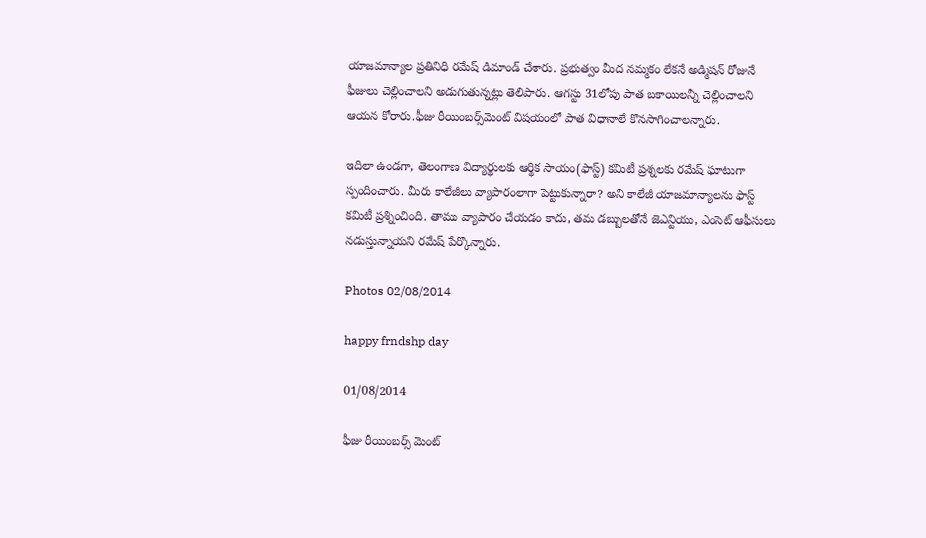యాజమాన్యాల ప్రతినిధి రమేష్ డిమాండ్ చేశారు. ప్రభుత్వం మీద నమ్మకం లేకనే అడ్మిషన్‌ రోజునే ఫీజులు చెల్లించాలని అడుగుతున్నట్లు తెలిపారు. ఆగస్టు 31లోపు పాత బకాయిలన్నీ చెల్లించాలని ఆయన కోరారు.ఫీజు రీయింబర్స్‌మెంట్‌ విషయంలో పాత విధానాలే కొనసాగించాలన్నారు.

ఇదిలా ఉండగా, తెలంగాణ విద్యార్థులకు ఆర్థిక సాయం(ఫాస్ట్) కమిటీ ప్రశ్నలకు రమేష్ ఘాటుగా స్పందించారు. మీరు కాలేజీలు వ్యాపారంలాగా పెట్టుకున్నారా? అని కాలేజీ యాజమాన్యాలను ఫాస్ట్ కమిటీ ప్రశ్నించింది. తాము వ్యాపారం చేయడం కాదు, తమ డబ్బులతోనే జెఎన్టియు, ఎంసెట్ ఆఫీసులు నడుస్తున్నాయని రమేష్ పేర్కొన్నారు.

Photos 02/08/2014

happy frndshp day

01/08/2014

ఫీజు రీయింబర్స్ మెంట్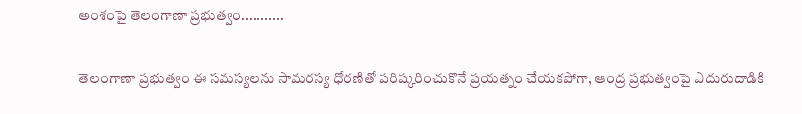అంశంపై తెలంగాణా ప్రభుత్వం...........

తెలంగాణా ప్రభుత్వం ఈ సమస్యలను సామరస్య ధోరణితో పరిష్కరించుకొనే ప్రయత్నం చేయకపోగా, ఆంద్ర ప్రభుత్వంపై ఎదురుదాడికి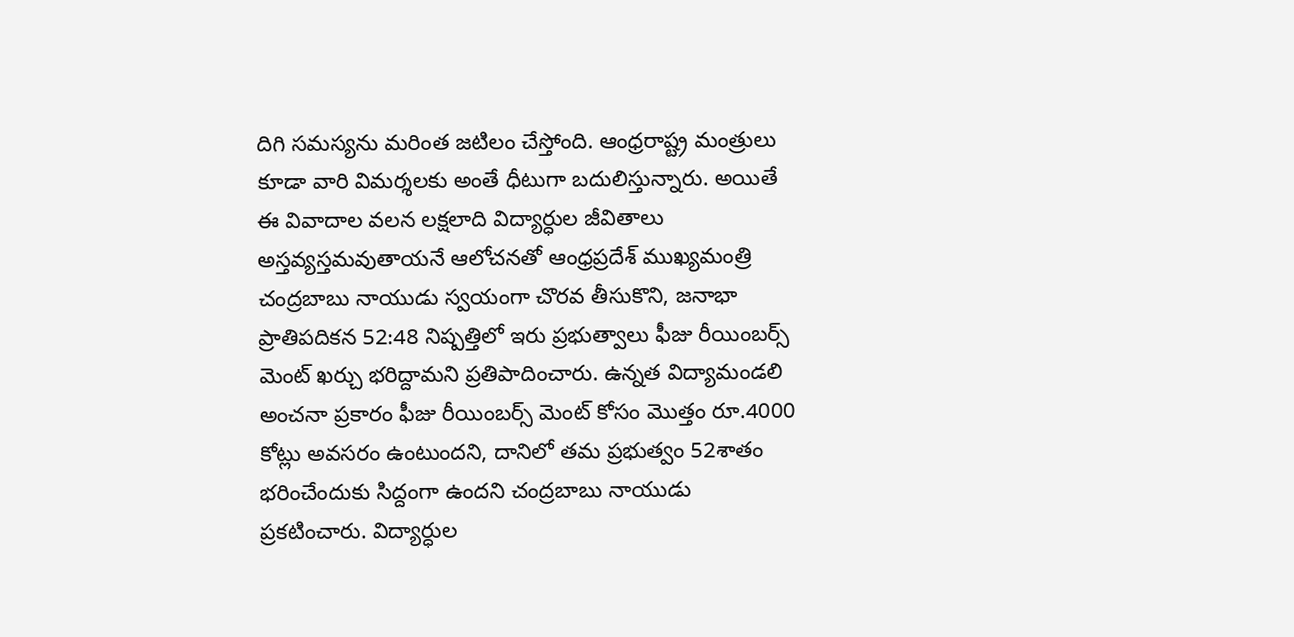దిగి సమస్యను మరింత జటిలం చేస్తోంది. ఆంధ్రరాష్ట్ర మంత్రులు కూడా వారి విమర్శలకు అంతే ధీటుగా బదులిస్తున్నారు. అయితే ఈ వివాదాల వలన లక్షలాది విద్యార్ధుల జీవితాలు అస్తవ్యస్తమవుతాయనే ఆలోచనతో ఆంధ్రప్రదేశ్ ముఖ్యమంత్రి చంద్రబాబు నాయుడు స్వయంగా చొరవ తీసుకొని, జనాభా ప్రాతిపదికన 52:48 నిష్పత్తిలో ఇరు ప్రభుత్వాలు ఫీజు రీయింబర్స్ మెంట్ ఖర్చు భరిద్దామని ప్రతిపాదించారు. ఉన్నత విద్యామండలి అంచనా ప్రకారం ఫీజు రీయింబర్స్ మెంట్ కోసం మొత్తం రూ.4000 కోట్లు అవసరం ఉంటుందని, దానిలో తమ ప్రభుత్వం 52శాతం భరించేందుకు సిద్దంగా ఉందని చంద్రబాబు నాయుడు ప్రకటించారు. విద్యార్ధుల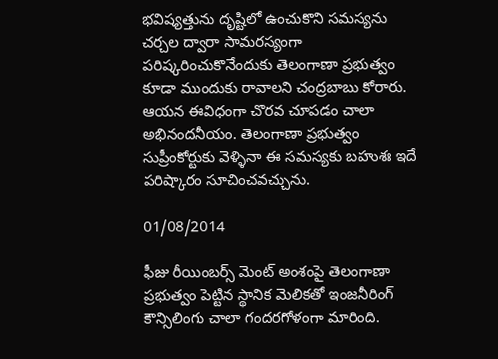భవిష్యత్తును దృష్టిలో ఉంచుకొని సమస్యను చర్చల ద్వారా సామరస్యంగా పరిష్కరించుకొనేందుకు తెలంగాణా ప్రభుత్వం కూడా ముందుకు రావాలని చంద్రబాబు కోరారు. ఆయన ఈవిధంగా చొరవ చూపడం చాలా అభినందనీయం. తెలంగాణా ప్రభుత్వం సుప్రీంకోర్టుకు వెళ్ళినా ఈ సమస్యకు బహుశః ఇదే పరిష్కారం సూచించవచ్చును.

01/08/2014

ఫీజు రీయింబర్స్ మెంట్ అంశంపై తెలంగాణా ప్రభుత్వం పెట్టిన స్థానిక మెలికతో ఇంజనీరింగ్ కౌన్సిలింగు చాలా గందరగోళంగా మారింది.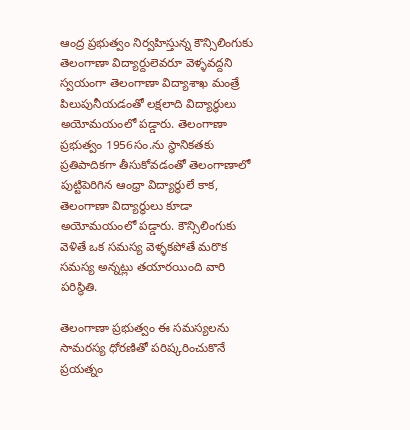ఆంద్ర ప్రభుత్వం నిర్వహిస్తున్న కౌన్సిలింగుకు తెలంగాణా విద్యార్దులెవరూ వెళ్ళవద్దని స్వయంగా తెలంగాణా విద్యాశాఖ మంత్రే పిలుపునీయడంతో లక్షలాది విద్యార్ధులు అయోమయంలో పడ్డారు. తెలంగాణా ప్రభుత్వం 1956సం.ను స్థానికతకు ప్రతిపాదికగా తీసుకోవడంతో తెలంగాణాలో పుట్టిపెరిగిన ఆంధ్రా విద్యార్ధులే కాక, తెలంగాణా విద్యార్ధులు కూడా అయోమయంలో పడ్డారు. కౌన్సిలింగుకు వెళితే ఒక సమస్య వెళ్ళకపోతే మరొక సమస్య అన్నట్లు తయారయింది వారి పరిస్థితి.

తెలంగాణా ప్రభుత్వం ఈ సమస్యలను సామరస్య ధోరణితో పరిష్కరించుకొనే ప్రయత్నం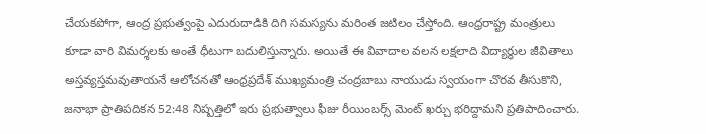చేయకపోగా, ఆంద్ర ప్రభుత్వంపై ఎదురుదాడికి దిగి సమస్యను మరింత జటిలం చేస్తోంది. ఆంధ్రరాష్ట్ర మంత్రులు కూడా వారి విమర్శలకు అంతే ధీటుగా బదులిస్తున్నారు. అయితే ఈ వివాదాల వలన లక్షలాది విద్యార్ధుల జీవితాలు అస్తవ్యస్తమవుతాయనే ఆలోచనతో ఆంధ్రప్రదేశ్ ముఖ్యమంత్రి చంద్రబాబు నాయుడు స్వయంగా చొరవ తీసుకొని, జనాభా ప్రాతిపదికన 52:48 నిష్పత్తిలో ఇరు ప్రభుత్వాలు ఫీజు రీయింబర్స్ మెంట్ ఖర్చు భరిద్దామని ప్రతిపాదించారు.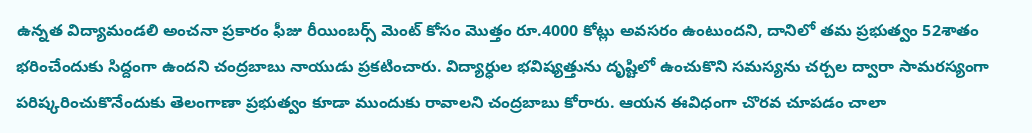ఉన్నత విద్యామండలి అంచనా ప్రకారం ఫీజు రీయింబర్స్ మెంట్ కోసం మొత్తం రూ.4000 కోట్లు అవసరం ఉంటుందని, దానిలో తమ ప్రభుత్వం 52శాతం భరించేందుకు సిద్దంగా ఉందని చంద్రబాబు నాయుడు ప్రకటించారు. విద్యార్ధుల భవిష్యత్తును దృష్టిలో ఉంచుకొని సమస్యను చర్చల ద్వారా సామరస్యంగా పరిష్కరించుకొనేందుకు తెలంగాణా ప్రభుత్వం కూడా ముందుకు రావాలని చంద్రబాబు కోరారు. ఆయన ఈవిధంగా చొరవ చూపడం చాలా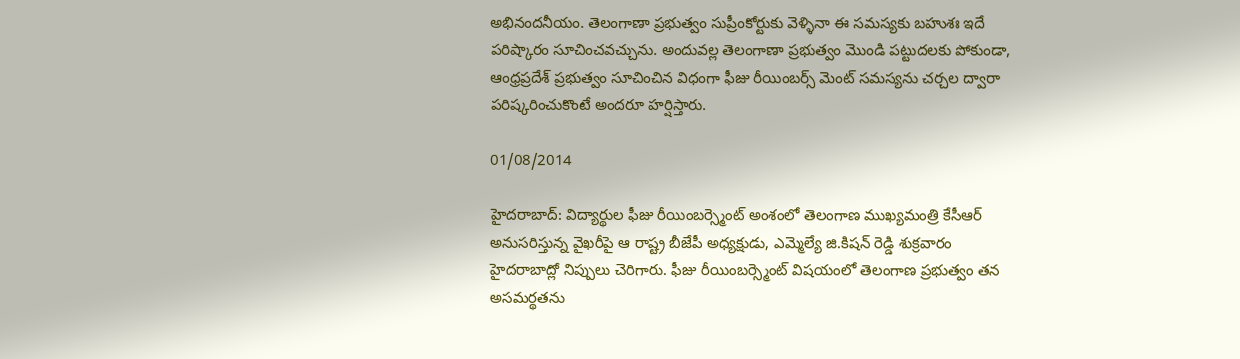అభినందనీయం. తెలంగాణా ప్రభుత్వం సుప్రీంకోర్టుకు వెళ్ళినా ఈ సమస్యకు బహుశః ఇదే పరిష్కారం సూచించవచ్చును. అందువల్ల తెలంగాణా ప్రభుత్వం మొండి పట్టుదలకు పోకుండా, ఆంధ్రప్రదేశ్ ప్రభుత్వం సూచించిన విధంగా ఫీజు రీయింబర్స్ మెంట్ సమస్యను చర్చల ద్వారా పరిష్కరించుకొంటే అందరూ హర్షిస్తారు.

01/08/2014

హైదరాబాద్: విద్యార్థుల ఫీజు రీయింబర్స్మెంట్ అంశంలో తెలంగాణ ముఖ్యమంత్రి కేసీఆర్ అనుసరిస్తున్న వైఖరీపై ఆ రాష్ట్ర బీజేపీ అధ్యక్షుడు, ఎమ్మెల్యే జి.కిషన్ రెడ్డి శుక్రవారం హైదరాబాద్లో నిప్పులు చెరిగారు. ఫీజు రీయింబర్స్మెంట్ విషయంలో తెలంగాణ ప్రభుత్వం తన అసమర్థతను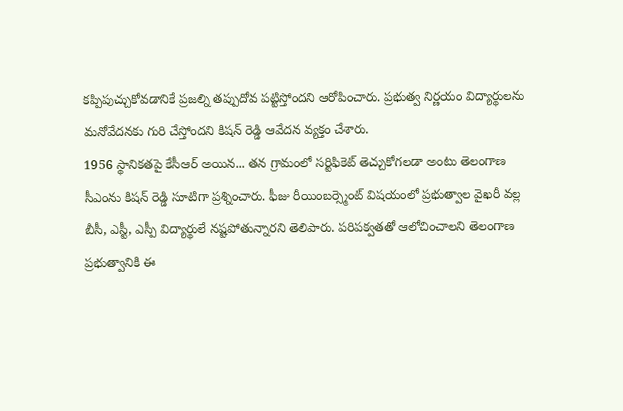కప్పిపుచ్చుకోవడానికే ప్రజల్ని తప్పుదోవ పట్టిస్తోందని ఆరోపించారు. ప్రభుత్వ నిర్ణయం విద్యార్థులను మనోవేదనకు గురి చేస్తోందని కిషన్ రెడ్డి ఆవేదన వ్యక్తం చేశారు.
1956 స్థానికతపై కేసీఆర్ అయిన... తన గ్రామంలో సర్టిఫికెట్ తెచ్చుకోగలడా అంటు తెలంగాణ సీఎంను కిషన్ రెడ్డి సూటిగా ప్రశ్నించారు. ఫీజు రీయింబర్స్మెంట్ విషయంలో ప్రభుత్వాల వైఖరీ వల్ల బీసీ, ఎస్టీ, ఎస్పీ విద్యార్థులే నష్టపోతున్నారని తెలిపారు. పరిపక్వతతో ఆలోచించాలని తెలంగాణ ప్రభుత్వానికి ఈ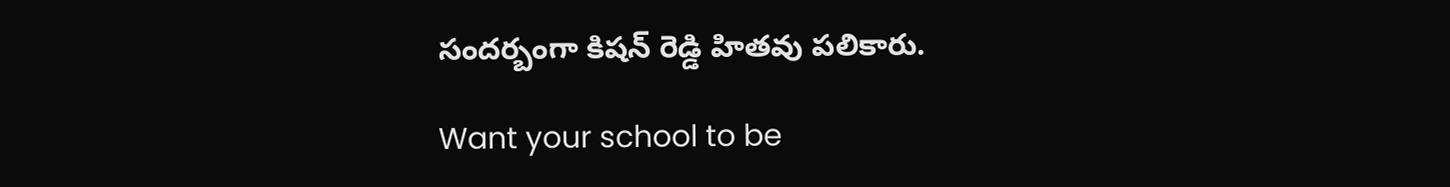సందర్బంగా కిషన్ రెడ్డి హితవు పలికారు.

Want your school to be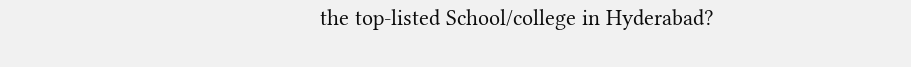the top-listed School/college in Hyderabad?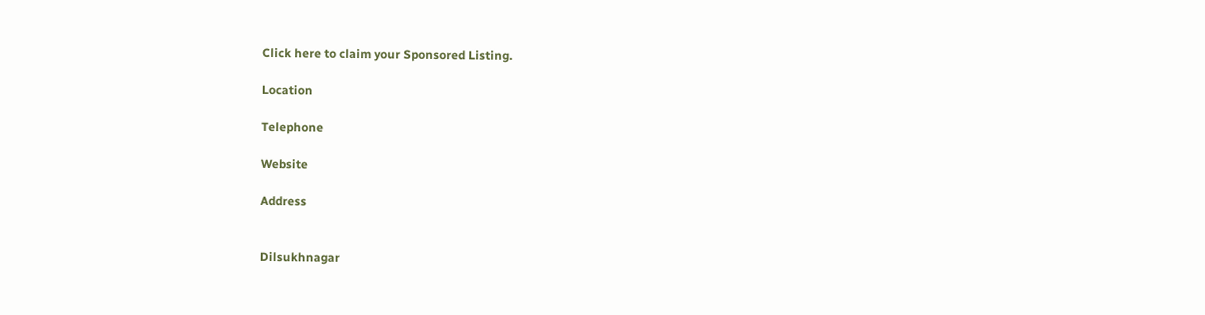Click here to claim your Sponsored Listing.

Location

Telephone

Website

Address


Dilsukhnagar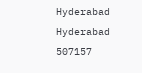Hyderabad
Hyderabad
507157